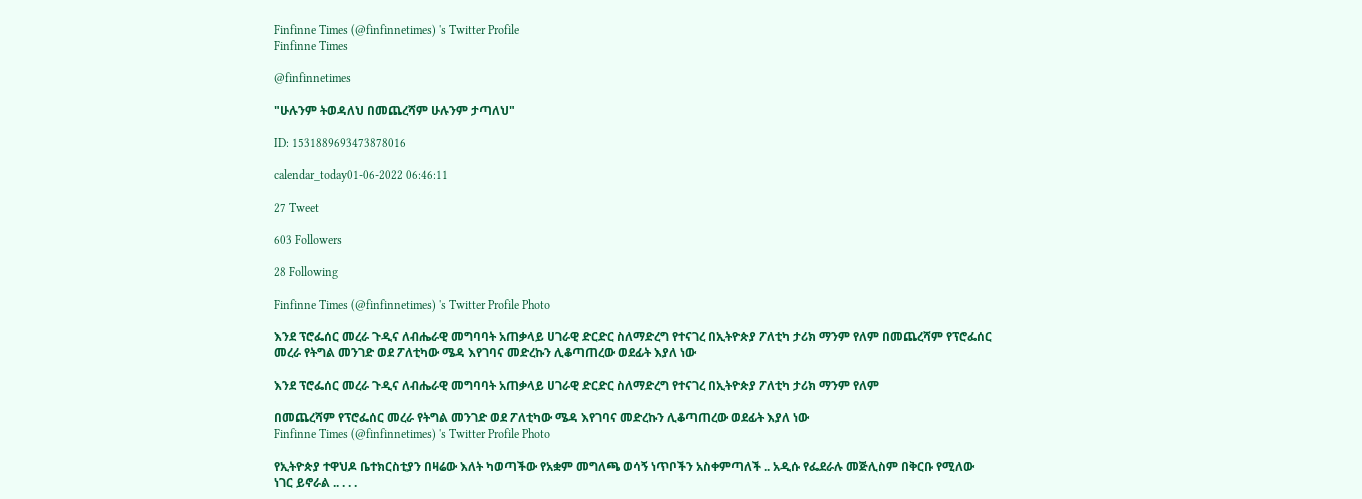Finfinne Times (@finfinnetimes) 's Twitter Profile
Finfinne Times

@finfinnetimes

"ሁሉንም ትወዳለህ በመጨረሻም ሁሉንም ታጣለህ"

ID: 1531889693473878016

calendar_today01-06-2022 06:46:11

27 Tweet

603 Followers

28 Following

Finfinne Times (@finfinnetimes) 's Twitter Profile Photo

እንደ ፕሮፌሰር መረራ ጉዲና ለብሔራዊ መግባባት አጠቃላይ ሀገራዊ ድርድር ስለማድረግ የተናገረ በኢትዮጵያ ፖለቲካ ታሪክ ማንም የለም በመጨረሻም የፕሮፌሰር መረራ የትግል መንገድ ወደ ፖለቲካው ሜዳ እየገባና መድረኩን ሊቆጣጠረው ወደፊት እያለ ነው

እንደ ፕሮፌሰር መረራ ጉዲና ለብሔራዊ መግባባት አጠቃላይ ሀገራዊ ድርድር ስለማድረግ የተናገረ በኢትዮጵያ ፖለቲካ ታሪክ ማንም የለም

በመጨረሻም የፕሮፌሰር መረራ የትግል መንገድ ወደ ፖለቲካው ሜዳ እየገባና መድረኩን ሊቆጣጠረው ወደፊት እያለ ነው
Finfinne Times (@finfinnetimes) 's Twitter Profile Photo

የኢትዮጵያ ተዋህዶ ቤተክርስቲያን በዛሬው እለት ካወጣችው የአቋም መግለጫ ወሳኝ ነጥቦችን አስቀምጣለች .. አዲሱ የፌደራሉ መጅሊስም በቅርቡ የሚለው ነገር ይኖራል .. . . .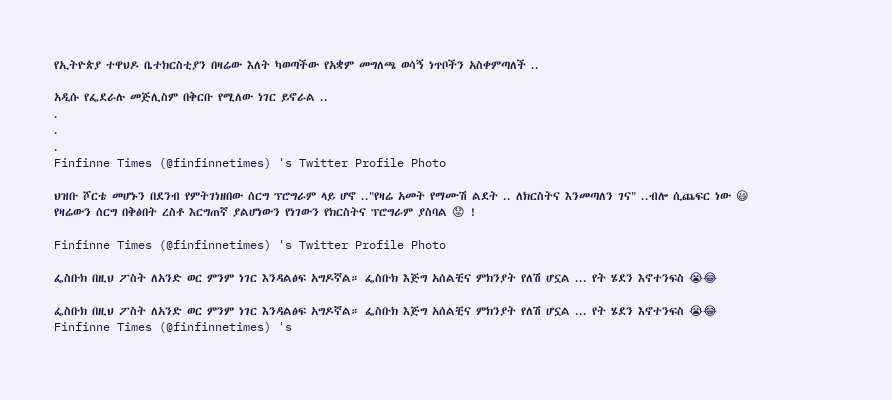የኢትዮጵያ ተዋህዶ ቤተክርስቲያን በዛሬው እለት ካወጣችው የአቋም መግለጫ ወሳኝ ነጥቦችን አስቀምጣለች ..

አዲሱ የፌደራሉ መጅሊስም በቅርቡ የሚለው ነገር ይኖራል ..
.
.
.
Finfinne Times (@finfinnetimes) 's Twitter Profile Photo

ህዝቡ ሾርቴ መሆኑን በደንብ የምትገነዘበው ሰርግ ፕሮግራም ላይ ሆኖ .."የዛሬ አመት የማሙሽ ልደት .. ለክርስትና እንመጣለን ገና" ..ብሎ ሲጨፍር ነው 😃 የዛሬውን ሰርግ በቅፅበት ረስቶ እርግጠኛ ያልሆነውን የነገውን የክርስትና ፕሮግራም ያስባል 😟 !

Finfinne Times (@finfinnetimes) 's Twitter Profile Photo

ፌስቡክ በዚህ ፖስት ለአንድ ወር ምንም ነገር እንዳልፅፍ አግዶኛል። ፌስቡክ እጅግ አሰልቺና ምክንያት የለሽ ሆኗል ... የት ሄደን እኖተንፍስ 😭😂

ፌስቡክ በዚህ ፖስት ለአንድ ወር ምንም ነገር እንዳልፅፍ አግዶኛል። ፌስቡክ እጅግ አሰልቺና ምክንያት የለሽ ሆኗል ... የት ሄደን እኖተንፍስ 😭😂
Finfinne Times (@finfinnetimes) 's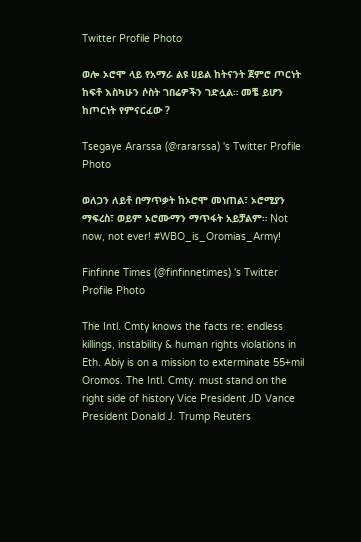Twitter Profile Photo

ወሎ ኦሮሞ ላይ የአማራ ልዩ ሀይል ከትናንት ጀምሮ ጦርነት ከፍቶ እስካሁን ሶስት ገበሬዎችን ገድሏል። መቼ ይሆን ከጦርነት የምናርፈው ?

Tsegaye Ararssa (@rararssa) 's Twitter Profile Photo

ወለጋን ለይቶ በማጥቃት ከኦሮሞ መነጠል፣ ኦሮሚያን ማፍረስ፣ ወይም ኦሮሙማን ማጥፋት አይቻልም። Not now, not ever! #WBO_is_Oromias_Army!

Finfinne Times (@finfinnetimes) 's Twitter Profile Photo

The Intl. Cmty knows the facts re: endless killings, instability & human rights violations in Eth. Abiy is on a mission to exterminate 55+mil Oromos. The Intl. Cmty. must stand on the right side of history Vice President JD Vance President Donald J. Trump Reuters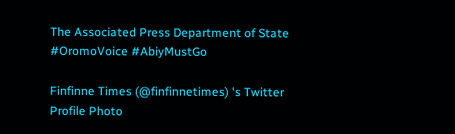The Associated Press Department of State #OromoVoice #AbiyMustGo

Finfinne Times (@finfinnetimes) 's Twitter Profile Photo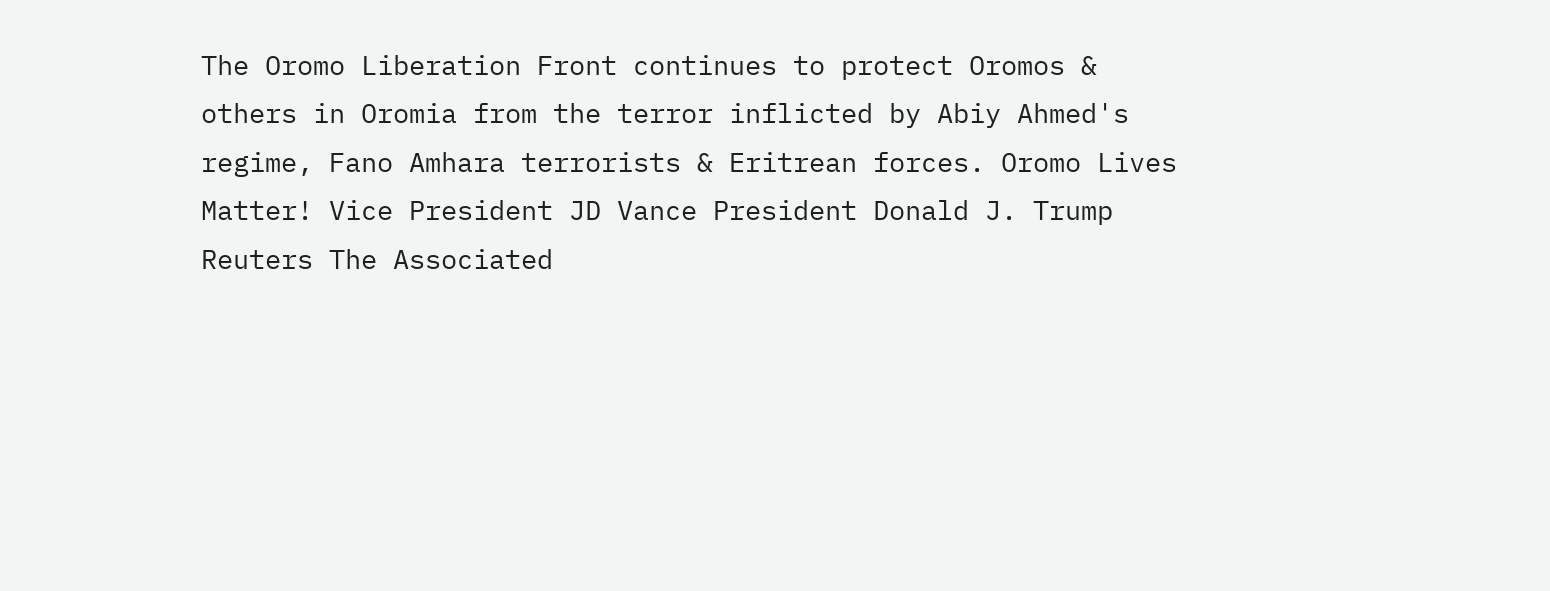The Oromo Liberation Front continues to protect Oromos & others in Oromia from the terror inflicted by Abiy Ahmed's regime, Fano Amhara terrorists & Eritrean forces. Oromo Lives Matter! Vice President JD Vance President Donald J. Trump Reuters The Associated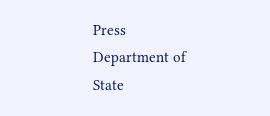Press Department of State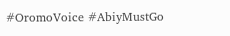#OromoVoice #AbiyMustGo